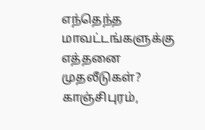எந்தெந்த மாவட்டங்களுக்கு எத்தனை முதலீடுகள்? காஞ்சிபுரம்,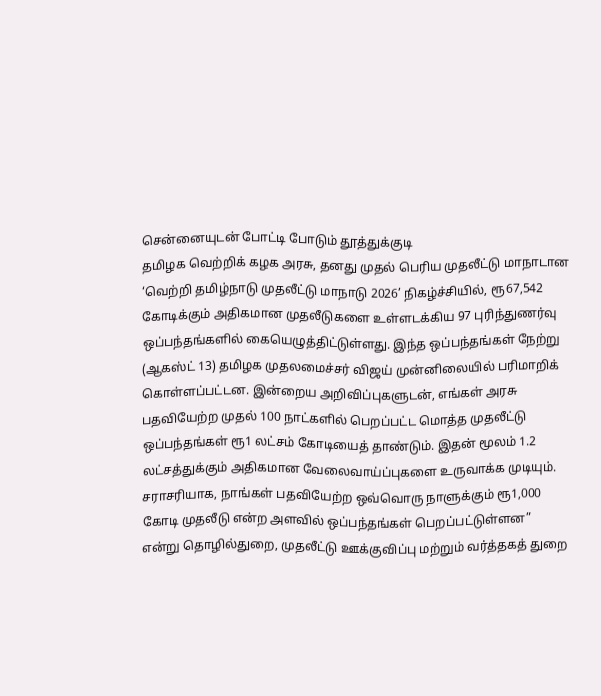சென்னையுடன் போட்டி போடும் தூத்துக்குடி
தமிழக வெற்றிக் கழக அரசு, தனது முதல் பெரிய முதலீட்டு மாநாடான ‘வெற்றி தமிழ்நாடு முதலீட்டு மாநாடு 2026’ நிகழ்ச்சியில், ரூ67,542 கோடிக்கும் அதிகமான முதலீடுகளை உள்ளடக்கிய 97 புரிந்துணர்வு ஒப்பந்தங்களில் கையெழுத்திட்டுள்ளது. இந்த ஒப்பந்தங்கள் நேற்று (ஆகஸ்ட் 13) தமிழக முதலமைச்சர் விஜய் முன்னிலையில் பரிமாறிக் கொள்ளப்பட்டன. இன்றைய அறிவிப்புகளுடன், எங்கள் அரசு பதவியேற்ற முதல் 100 நாட்களில் பெறப்பட்ட மொத்த முதலீட்டு ஒப்பந்தங்கள் ரூ1 லட்சம் கோடியைத் தாண்டும். இதன் மூலம் 1.2 லட்சத்துக்கும் அதிகமான வேலைவாய்ப்புகளை உருவாக்க முடியும். சராசரியாக, நாங்கள் பதவியேற்ற ஒவ்வொரு நாளுக்கும் ரூ1,000 கோடி முதலீடு என்ற அளவில் ஒப்பந்தங்கள் பெறப்பட்டுள்ளன” என்று தொழில்துறை, முதலீட்டு ஊக்குவிப்பு மற்றும் வர்த்தகத் துறை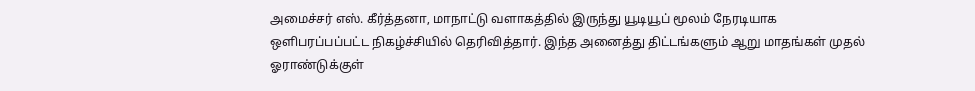அமைச்சர் எஸ். கீர்த்தனா, மாநாட்டு வளாகத்தில் இருந்து யூடியூப் மூலம் நேரடியாக ஒளிபரப்பப்பட்ட நிகழ்ச்சியில் தெரிவித்தார். இந்த அனைத்து திட்டங்களும் ஆறு மாதங்கள் முதல் ஓராண்டுக்குள்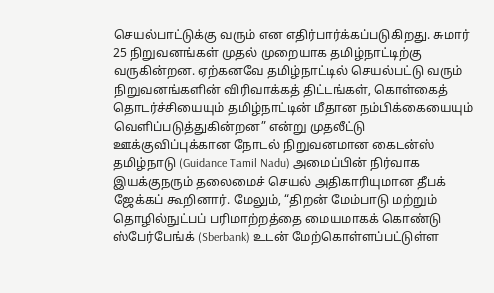செயல்பாட்டுக்கு வரும் என எதிர்பார்க்கப்படுகிறது. சுமார் 25 நிறுவனங்கள் முதல் முறையாக தமிழ்நாட்டிற்கு வருகின்றன. ஏற்கனவே தமிழ்நாட்டில் செயல்பட்டு வரும் நிறுவனங்களின் விரிவாக்கத் திட்டங்கள், கொள்கைத் தொடர்ச்சியையும் தமிழ்நாட்டின் மீதான நம்பிக்கையையும் வெளிப்படுத்துகின்றன” என்று முதலீட்டு ஊக்குவிப்புக்கான நோடல் நிறுவனமான கைடன்ஸ் தமிழ்நாடு (Guidance Tamil Nadu) அமைப்பின் நிர்வாக இயக்குநரும் தலைமைச் செயல் அதிகாரியுமான தீபக் ஜேக்கப் கூறினார். மேலும், “திறன் மேம்பாடு மற்றும் தொழில்நுட்பப் பரிமாற்றத்தை மையமாகக் கொண்டு ஸ்பேர்பேங்க் (Sberbank) உடன் மேற்கொள்ளப்பட்டுள்ள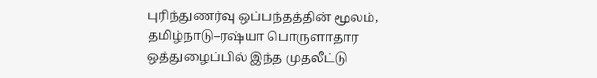புரிந்துணர்வு ஒப்பந்தத்தின் மூலம், தமிழ்நாடு–ரஷ்யா பொருளாதார ஒத்துழைப்பில் இந்த முதலீட்டு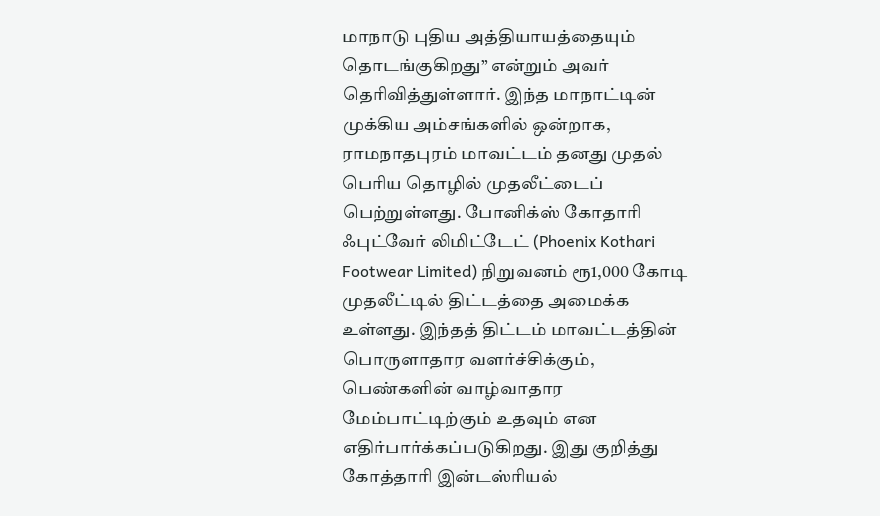மாநாடு புதிய அத்தியாயத்தையும் தொடங்குகிறது” என்றும் அவர் தெரிவித்துள்ளார். இந்த மாநாட்டின் முக்கிய அம்சங்களில் ஒன்றாக, ராமநாதபுரம் மாவட்டம் தனது முதல் பெரிய தொழில் முதலீட்டைப் பெற்றுள்ளது. போனிக்ஸ் கோதாரி ஃபுட்வேர் லிமிட்டேட் (Phoenix Kothari Footwear Limited) நிறுவனம் ரூ1,000 கோடி முதலீட்டில் திட்டத்தை அமைக்க உள்ளது. இந்தத் திட்டம் மாவட்டத்தின் பொருளாதார வளர்ச்சிக்கும், பெண்களின் வாழ்வாதார மேம்பாட்டிற்கும் உதவும் என எதிர்பார்க்கப்படுகிறது. இது குறித்து கோத்தாரி இன்டஸ்ரியல்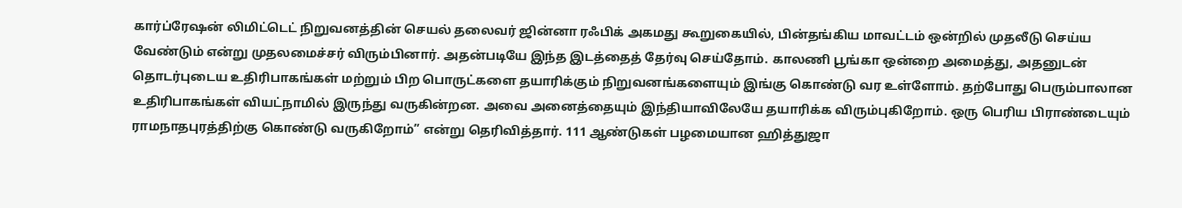கார்ப்ரேஷன் லிமிட்டெட் நிறுவனத்தின் செயல் தலைவர் ஜின்னா ரஃபிக் அகமது கூறுகையில், பின்தங்கிய மாவட்டம் ஒன்றில் முதலீடு செய்ய வேண்டும் என்று முதலமைச்சர் விரும்பினார். அதன்படியே இந்த இடத்தைத் தேர்வு செய்தோம். காலணி பூங்கா ஒன்றை அமைத்து, அதனுடன் தொடர்புடைய உதிரிபாகங்கள் மற்றும் பிற பொருட்களை தயாரிக்கும் நிறுவனங்களையும் இங்கு கொண்டு வர உள்ளோம். தற்போது பெரும்பாலான உதிரிபாகங்கள் வியட்நாமில் இருந்து வருகின்றன. அவை அனைத்தையும் இந்தியாவிலேயே தயாரிக்க விரும்புகிறோம். ஒரு பெரிய பிராண்டையும் ராமநாதபுரத்திற்கு கொண்டு வருகிறோம்” என்று தெரிவித்தார். 111 ஆண்டுகள் பழமையான ஹித்துஜா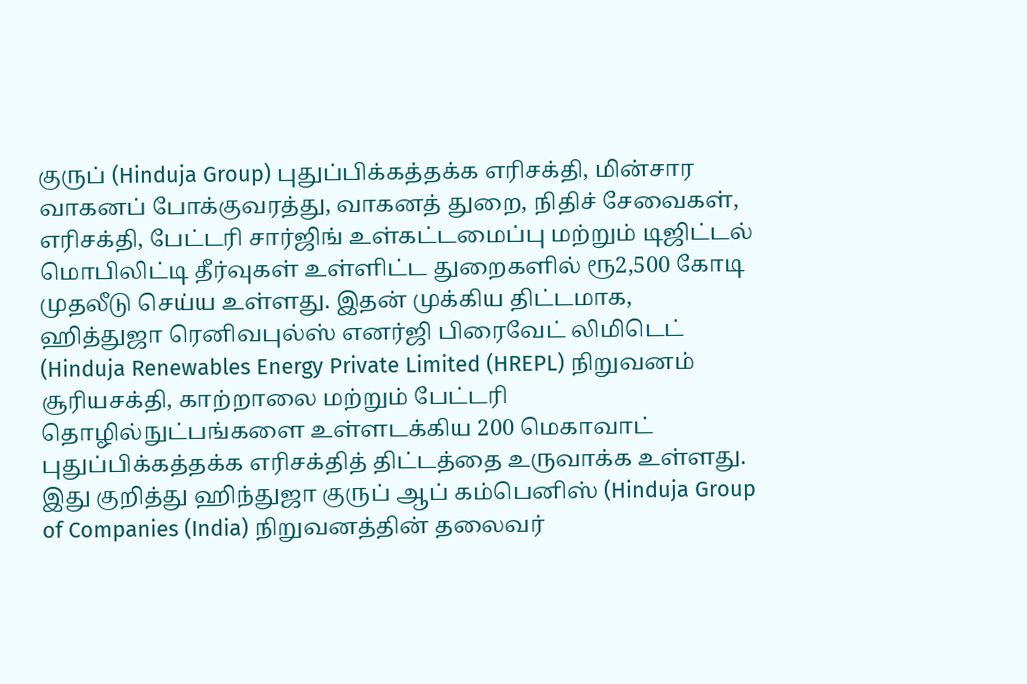குருப் (Hinduja Group) புதுப்பிக்கத்தக்க எரிசக்தி, மின்சார வாகனப் போக்குவரத்து, வாகனத் துறை, நிதிச் சேவைகள், எரிசக்தி, பேட்டரி சார்ஜிங் உள்கட்டமைப்பு மற்றும் டிஜிட்டல் மொபிலிட்டி தீர்வுகள் உள்ளிட்ட துறைகளில் ரூ2,500 கோடி முதலீடு செய்ய உள்ளது. இதன் முக்கிய திட்டமாக, ஹித்துஜா ரெனிவபுல்ஸ் எனர்ஜி பிரைவேட் லிமிடெட் (Hinduja Renewables Energy Private Limited (HREPL) நிறுவனம் சூரியசக்தி, காற்றாலை மற்றும் பேட்டரி தொழில்நுட்பங்களை உள்ளடக்கிய 200 மெகாவாட் புதுப்பிக்கத்தக்க எரிசக்தித் திட்டத்தை உருவாக்க உள்ளது. இது குறித்து ஹிந்துஜா குருப் ஆப் கம்பெனிஸ் (Hinduja Group of Companies (India) நிறுவனத்தின் தலைவர்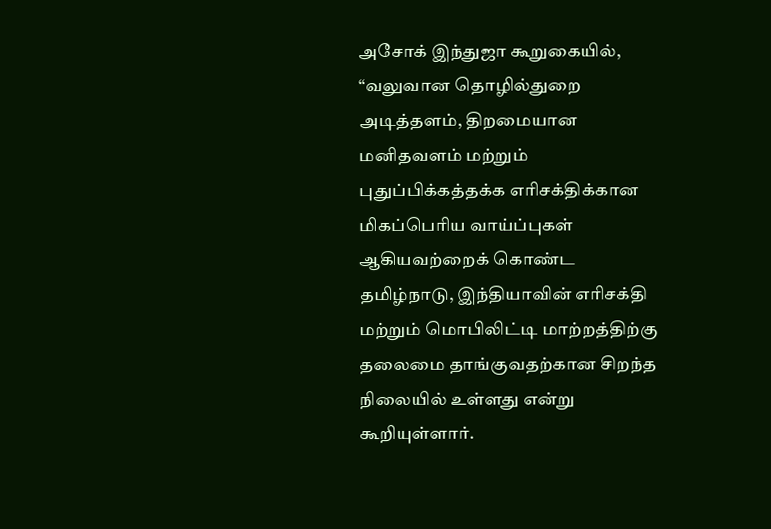அசோக் இந்துஜா கூறுகையில், “வலுவான தொழில்துறை அடித்தளம், திறமையான மனிதவளம் மற்றும் புதுப்பிக்கத்தக்க எரிசக்திக்கான மிகப்பெரிய வாய்ப்புகள் ஆகியவற்றைக் கொண்ட தமிழ்நாடு, இந்தியாவின் எரிசக்தி மற்றும் மொபிலிட்டி மாற்றத்திற்கு தலைமை தாங்குவதற்கான சிறந்த நிலையில் உள்ளது என்று கூறியுள்ளார்.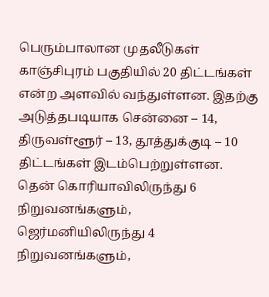பெரும்பாலான முதலீடுகள் காஞ்சிபுரம் பகுதியில் 20 திட்டங்கள் என்ற அளவில் வந்துள்ளன. இதற்கு அடுத்தபடியாக சென்னை – 14, திருவள்ளூர் – 13, தூத்துக்குடி – 10 திட்டங்கள் இடம்பெற்றுள்ளன. தென் கொரியாவிலிருந்து 6 நிறுவனங்களும், ஜெர்மனியிலிருந்து 4 நிறுவனங்களும்,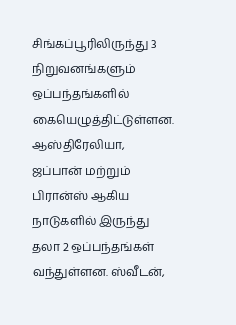சிங்கப்பூரிலிருந்து 3 நிறுவனங்களும் ஒப்பந்தங்களில் கையெழுத்திட்டுள்ளன. ஆஸ்திரேலியா, ஜப்பான் மற்றும் பிரான்ஸ் ஆகிய நாடுகளில் இருந்து தலா 2 ஒப்பந்தங்கள் வந்துள்ளன. ஸ்வீடன்,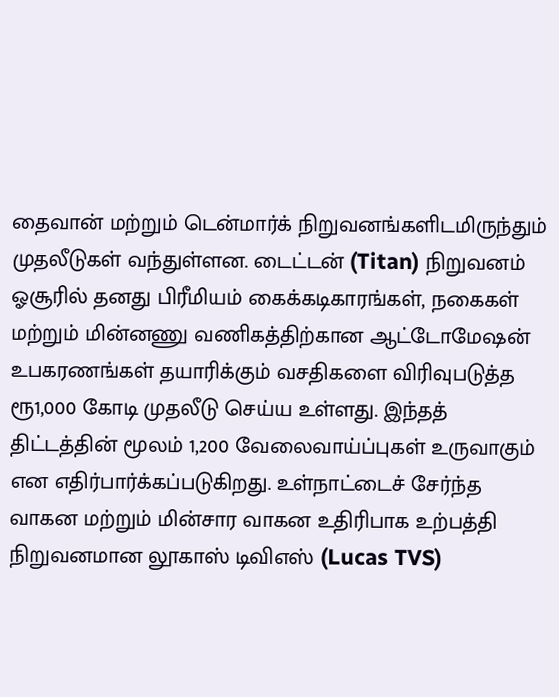தைவான் மற்றும் டென்மார்க் நிறுவனங்களிடமிருந்தும் முதலீடுகள் வந்துள்ளன. டைட்டன் (Titan) நிறுவனம் ஓசூரில் தனது பிரீமியம் கைக்கடிகாரங்கள், நகைகள் மற்றும் மின்னணு வணிகத்திற்கான ஆட்டோமேஷன் உபகரணங்கள் தயாரிக்கும் வசதிகளை விரிவுபடுத்த ரூ1,000 கோடி முதலீடு செய்ய உள்ளது. இந்தத் திட்டத்தின் மூலம் 1,200 வேலைவாய்ப்புகள் உருவாகும் என எதிர்பார்க்கப்படுகிறது. உள்நாட்டைச் சேர்ந்த வாகன மற்றும் மின்சார வாகன உதிரிபாக உற்பத்தி நிறுவனமான லூகாஸ் டிவிஎஸ் (Lucas TVS)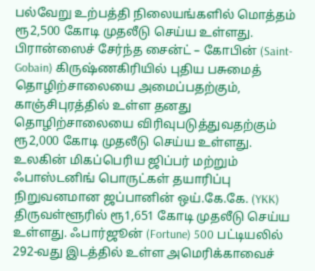பல்வேறு உற்பத்தி நிலையங்களில் மொத்தம் ரூ2,500 கோடி முதலீடு செய்ய உள்ளது. பிரான்ஸைச் சேர்ந்த சைன்ட் – கோபின் (Saint-Gobain) கிருஷ்ணகிரியில் புதிய பசுமைத் தொழிற்சாலையை அமைப்பதற்கும், காஞ்சிபுரத்தில் உள்ள தனது தொழிற்சாலையை விரிவுபடுத்துவதற்கும் ரூ2,000 கோடி முதலீடு செய்ய உள்ளது. உலகின் மிகப்பெரிய ஜிப்பர் மற்றும் ஃபாஸ்டனிங் பொருட்கள் தயாரிப்பு நிறுவனமான ஜப்பானின் ஒய்.கே.கே. (YKK) திருவள்ளூரில் ரூ1,651 கோடி முதலீடு செய்ய உள்ளது. ஃபார்ஜூன் (Fortune) 500 பட்டியலில் 292-வது இடத்தில் உள்ள அமெரிக்காவைச்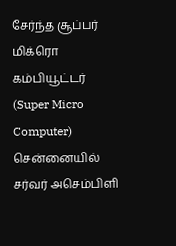சேர்ந்த சூப்பர் மிக்ரொ கம்பியூட்டர் (Super Micro Computer) சென்னையில் சர்வர் அசெம்பிளி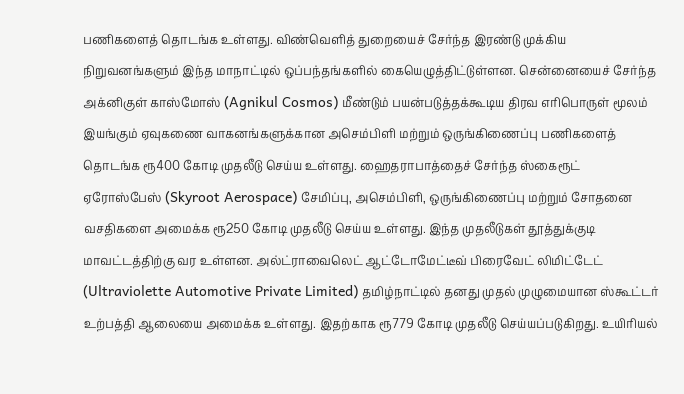பணிகளைத் தொடங்க உள்ளது. விண்வெளித் துறையைச் சேர்ந்த இரண்டு முக்கிய நிறுவனங்களும் இந்த மாநாட்டில் ஒப்பந்தங்களில் கையெழுத்திட்டுள்ளன. சென்னையைச் சேர்ந்த அக்னிகுள் காஸ்மோஸ் (Agnikul Cosmos) மீண்டும் பயன்படுத்தக்கூடிய திரவ எரிபொருள் மூலம் இயங்கும் ஏவுகணை வாகனங்களுக்கான அசெம்பிளி மற்றும் ஒருங்கிணைப்பு பணிகளைத் தொடங்க ரூ400 கோடி முதலீடு செய்ய உள்ளது. ஹைதராபாத்தைச் சேர்ந்த ஸ்கைரூட் ஏரோஸ்பேஸ் (Skyroot Aerospace) சேமிப்பு, அசெம்பிளி, ஒருங்கிணைப்பு மற்றும் சோதனை வசதிகளை அமைக்க ரூ250 கோடி முதலீடு செய்ய உள்ளது. இந்த முதலீடுகள் தூத்துக்குடி மாவட்டத்திற்கு வர உள்ளன. அல்ட்ராவைலெட் ஆட்டோமேட்டீவ் பிரைவேட் லிமிட்டேட் (Ultraviolette Automotive Private Limited) தமிழ்நாட்டில் தனது முதல் முழுமையான ஸ்கூட்டர் உற்பத்தி ஆலையை அமைக்க உள்ளது. இதற்காக ரூ779 கோடி முதலீடு செய்யப்படுகிறது. உயிரியல்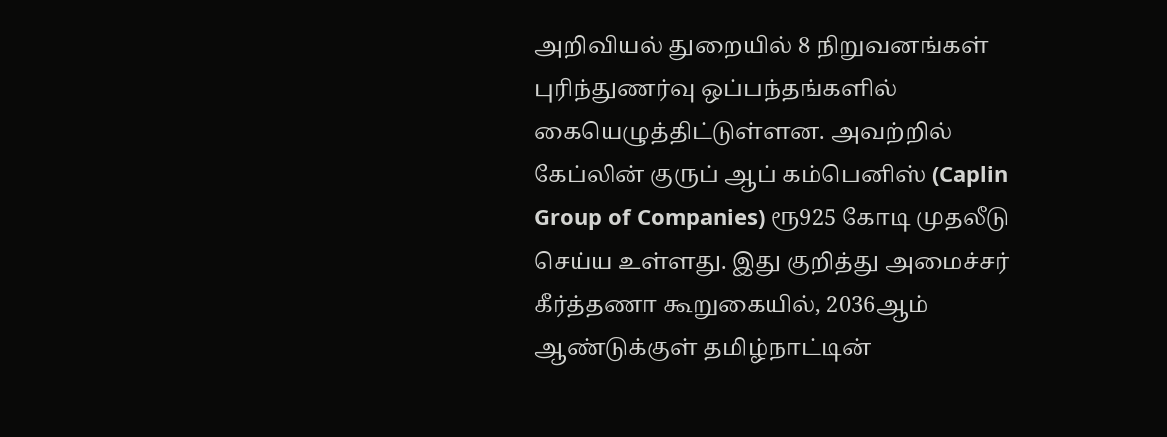அறிவியல் துறையில் 8 நிறுவனங்கள் புரிந்துணர்வு ஒப்பந்தங்களில் கையெழுத்திட்டுள்ளன. அவற்றில் கேப்லின் குருப் ஆப் கம்பெனிஸ் (Caplin Group of Companies) ரூ925 கோடி முதலீடு செய்ய உள்ளது. இது குறித்து அமைச்சர் கீர்த்தணா கூறுகையில், 2036ஆம் ஆண்டுக்குள் தமிழ்நாட்டின்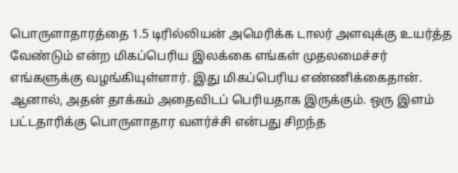பொருளாதாரத்தை 1.5 டிரில்லியன் அமெரிக்க டாலர் அளவுக்கு உயர்த்த வேண்டும் என்ற மிகப்பெரிய இலக்கை எங்கள் முதலமைச்சர் எங்களுக்கு வழங்கியுள்ளார். இது மிகப்பெரிய எண்ணிக்கைதான். ஆனால், அதன் தாக்கம் அதைவிடப் பெரியதாக இருக்கும். ஒரு இளம் பட்டதாரிக்கு பொருளாதார வளர்ச்சி என்பது சிறந்த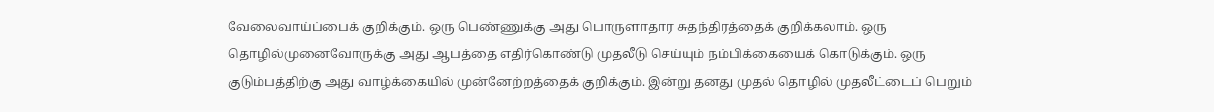வேலைவாய்ப்பைக் குறிக்கும். ஒரு பெண்ணுக்கு அது பொருளாதார சுதந்திரத்தைக் குறிக்கலாம். ஒரு தொழில்முனைவோருக்கு அது ஆபத்தை எதிர்கொண்டு முதலீடு செய்யும் நம்பிக்கையைக் கொடுக்கும். ஒரு குடும்பத்திற்கு அது வாழ்க்கையில் முன்னேற்றத்தைக் குறிக்கும். இன்று தனது முதல் தொழில் முதலீட்டைப் பெறும்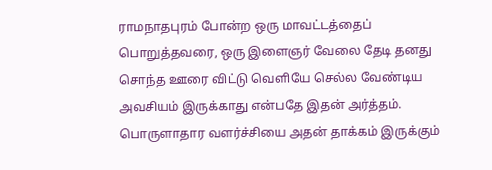ராமநாதபுரம் போன்ற ஒரு மாவட்டத்தைப் பொறுத்தவரை, ஒரு இளைஞர் வேலை தேடி தனது சொந்த ஊரை விட்டு வெளியே செல்ல வேண்டிய அவசியம் இருக்காது என்பதே இதன் அர்த்தம். பொருளாதார வளர்ச்சியை அதன் தாக்கம் இருக்கும்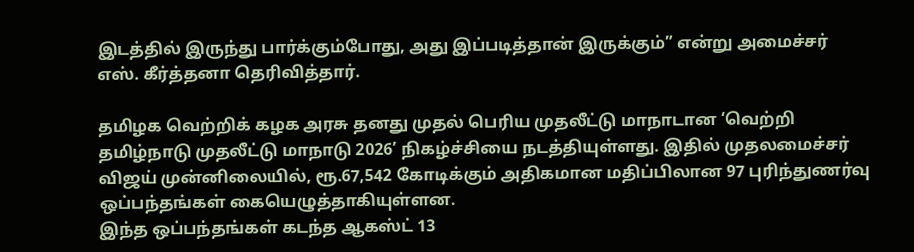இடத்தில் இருந்து பார்க்கும்போது, அது இப்படித்தான் இருக்கும்” என்று அமைச்சர் எஸ். கீர்த்தனா தெரிவித்தார்.

தமிழக வெற்றிக் கழக அரசு தனது முதல் பெரிய முதலீட்டு மாநாடான ‘வெற்றி தமிழ்நாடு முதலீட்டு மாநாடு 2026’ நிகழ்ச்சியை நடத்தியுள்ளது. இதில் முதலமைச்சர் விஜய் முன்னிலையில், ரூ.67,542 கோடிக்கும் அதிகமான மதிப்பிலான 97 புரிந்துணர்வு ஒப்பந்தங்கள் கையெழுத்தாகியுள்ளன.
இந்த ஒப்பந்தங்கள் கடந்த ஆகஸ்ட் 13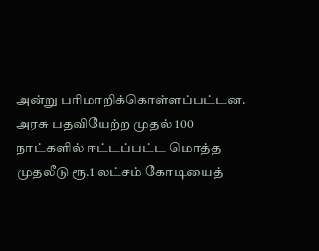அன்று பரிமாறிக்கொள்ளப்பட்டன. அரசு பதவியேற்ற முதல் 100 நாட்களில் ஈட்டப்பட்ட மொத்த முதலீடு ரூ.1 லட்சம் கோடியைத்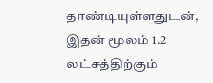தாண்டியுள்ளதுடன், இதன் மூலம் 1.2 லட்சத்திற்கும்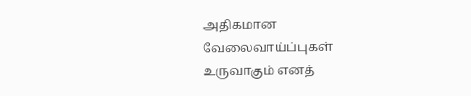அதிகமான வேலைவாய்ப்புகள் உருவாகும் எனத்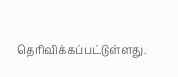தெரிவிக்கப்பட்டுள்ளது.